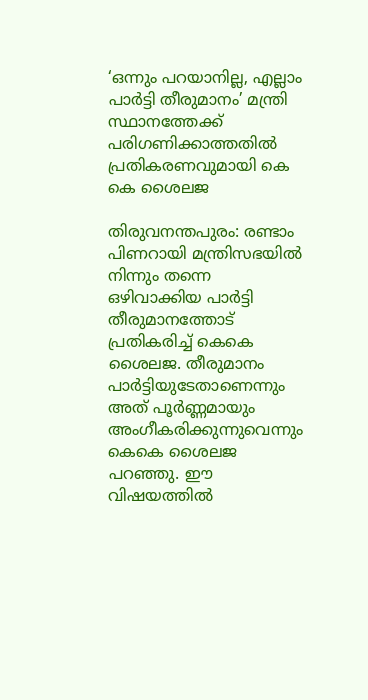‘ഒന്നും പറയാനില്ല, എല്ലാം പാർട്ടി തീരുമാനം’ മന്ത്രി സ്ഥാനത്തേക്ക് പരിഗണിക്കാത്തതിൽ പ്രതികരണവുമായി കെ കെ ശൈലജ

തിരുവനന്തപുരം: രണ്ടാം പിണറായി മന്ത്രിസഭയില്‍ നിന്നും തന്നെ ഒഴിവാക്കിയ പാര്‍ട്ടി തീരുമാനത്തോട് പ്രതികരിച്ച് കെകെ ശൈലജ. തീരുമാനം പാര്‍ട്ടിയുടേതാണെന്നും അത് പൂര്‍ണ്ണമായും അംഗീകരിക്കുന്നുവെന്നും കെകെ ശൈലജ പറഞ്ഞു. ഈ വിഷയത്തില്‍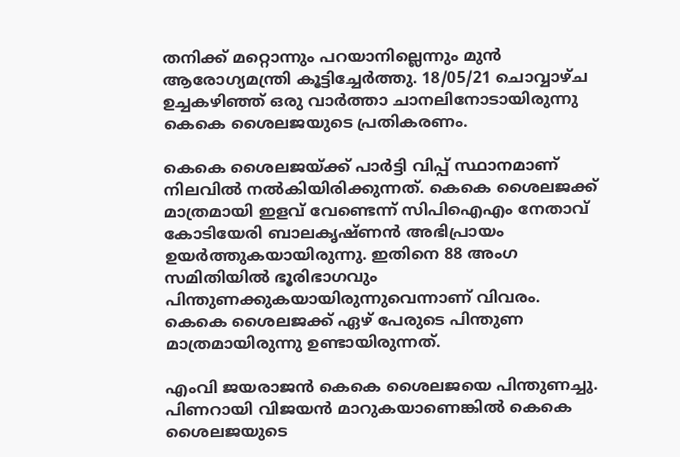തനിക്ക് മറ്റൊന്നും പറയാനില്ലെന്നും മുന്‍ ആരോഗ്യമന്ത്രി കൂട്ടിച്ചേര്‍ത്തു. 18/05/21 ചൊവ്വാഴ്ച ഉച്ചകഴിഞ്ഞ് ഒരു വാർത്താ ചാനലിനോടായിരുന്നു കെകെ ശൈലജയുടെ പ്രതികരണം.

കെകെ ശൈലജയ്ക്ക് പാര്‍ട്ടി വിപ്പ് സ്ഥാനമാണ് നിലവില്‍ നല്‍കിയിരിക്കുന്നത്. കെകെ ശൈലജക്ക് മാത്രമായി ഇളവ് വേണ്ടെന്ന് സിപിഐഎം നേതാവ് കോടിയേരി ബാലകൃഷ്ണന്‍ അഭിപ്രായം ഉയര്‍ത്തുകയായിരുന്നു. ഇതിനെ 88 അംഗ സമിതിയില്‍ ഭൂരിഭാഗവും പിന്തുണക്കുകയായിരുന്നുവെന്നാണ് വിവരം. കെകെ ശൈലജക്ക് ഏഴ് പേരുടെ പിന്തുണ മാത്രമായിരുന്നു ഉണ്ടായിരുന്നത്.

എംവി ജയരാജന്‍ കെകെ ശൈലജയെ പിന്തുണച്ചു. പിണറായി വിജയന്‍ മാറുകയാണെങ്കില്‍ കെകെ ശൈലജയുടെ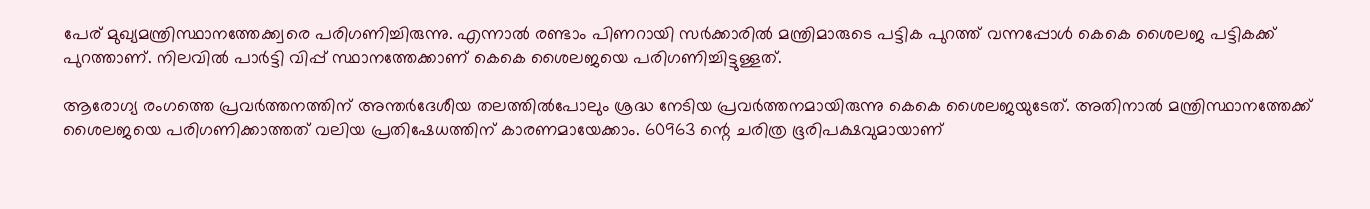പേര് മുഖ്യമന്ത്രിസ്ഥാനത്തേക്ക്വരെ പരിഗണിച്ചിരുന്നു. എന്നാല്‍ രണ്ടാം പിണറായി സര്‍ക്കാരില്‍ മന്ത്രിമാരുടെ പട്ടിക പുറത്ത് വന്നപ്പോള്‍ കെകെ ശൈലജ പട്ടികക്ക് പുറത്താണ്. നിലവില്‍ പാര്‍ട്ടി വിപ്പ് സ്ഥാനത്തേക്കാണ് കെകെ ശൈലജയെ പരിഗണിച്ചിട്ടുള്ളത്.

ആരോഗ്യ രംഗത്തെ പ്രവര്‍ത്തനത്തിന് അന്തര്‍ദേശീയ തലത്തില്‍പോലും ശ്രദ്ധ നേടിയ പ്രവര്‍ത്തനമായിരുന്നു കെകെ ശൈലജയുടേത്. അതിനാല്‍ മന്ത്രിസ്ഥാനത്തേക്ക് ശൈലജയെ പരിഗണിക്കാത്തത് വലിയ പ്രതിഷേധത്തിന് കാരണമായേക്കാം. 60963 ന്റെ ചരിത്ര ഭൂരിപക്ഷവുമായാണ്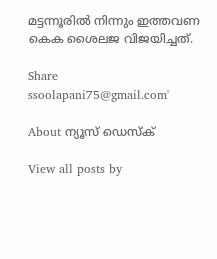മട്ടന്നൂരില്‍ നിന്നും ഇത്തവണ കെക ശൈലജ വിജയിച്ചത്.

Share
ssoolapani75@gmail.com'

About ന്യൂസ് ഡെസ്ക്

View all posts by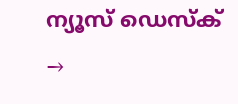ന്യൂസ് ഡെസ്ക് →